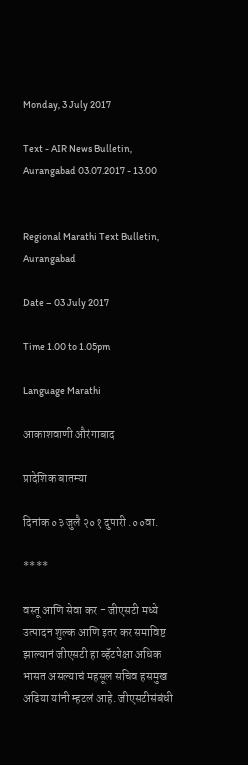Monday, 3 July 2017

Text - AIR News Bulletin, Aurangabad 03.07.2017 - 13.00


Regional Marathi Text Bulletin, Aurangabad

Date – 03 July 2017

Time 1.00 to 1.05pm

Language Marathi

आकाशवाणी औरंगाबाद

प्रादेशिक बातम्या

दिनांक ०३ जुलै २०१ दुपारी .००वा.

****

वस्तू आणि सेवा कर - जीएसटी मध्ये उत्पादन शुल्क आणि इतर कर समाविष्ट झाल्यानं जीएसटी हा व्हॅटपेक्षा अधिक भासत असल्याचं महसूल सचिव हसमुख अढिया यांनी म्हटलं आहे. जीएसटीसंबंधी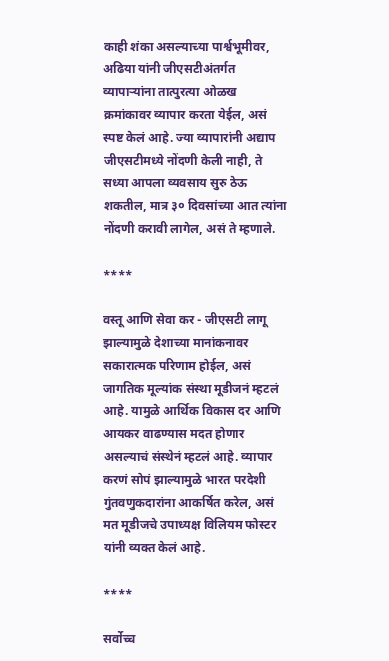काही शंका असल्याच्या पार्श्वभूमीवर, अढिया यांनी जीएसटीअंतर्गत व्यापाऱ्यांना तात्पुरत्या ओळख क्रमांकावर व्यापार करता येईल, असं स्पष्ट केलं आहे. ज्या व्यापारांनी अद्याप जीएसटीमध्ये नोंदणी केली नाही, ते सध्या आपला व्यवसाय सुरु ठेऊ शकतील, मात्र ३० दिवसांच्या आत त्यांना नोंदणी करावी लागेल, असं ते म्हणाले.

****

वस्तू आणि सेवा कर - जीएसटी लागू झाल्यामुळे देशाच्या मानांकनावर सकारात्मक परिणाम होईल, असं जागतिक मूल्यांक संस्था मूडीजनं म्हटलं आहे. यामुळे आर्थिक विकास दर आणि आयकर वाढण्यास मदत होणार असल्याचं संस्थेनं म्हटलं आहे. व्यापार करणं सोपं झाल्यामुळे भारत परदेशी गुंतवणुकदारांना आकर्षित करेल, असं मत मूडीजचे उपाध्यक्ष विलियम फोस्टर यांनी व्यक्त केलं आहे.

****

सर्वोच्च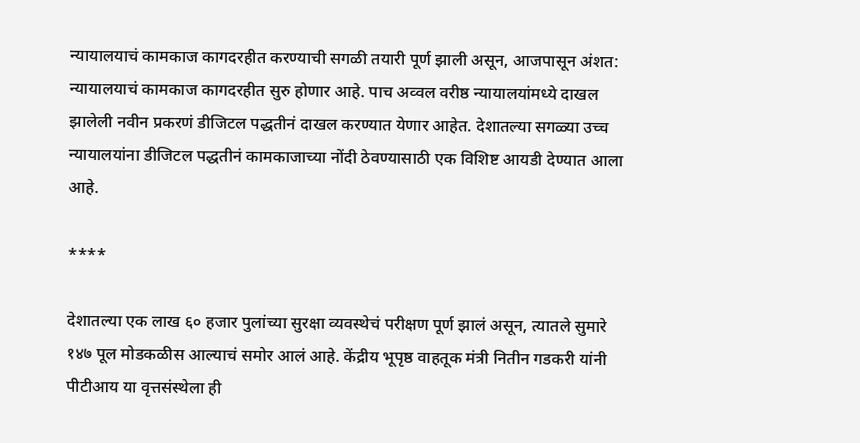न्यायालयाचं कामकाज कागदरहीत करण्याची सगळी तयारी पूर्ण झाली असून, आजपासून अंशत: न्यायालयाचं कामकाज कागदरहीत सुरु होणार आहे. पाच अव्वल वरीष्ठ न्यायालयांमध्ये दाखल झालेली नवीन प्रकरणं डीजिटल पद्धतीनं दाखल करण्यात येणार आहेत. देशातल्या सगळ्या उच्च न्यायालयांना डीजिटल पद्धतीनं कामकाजाच्या नोंदी ठेवण्यासाठी एक विशिष्ट आयडी देण्यात आला आहे.

****

देशातल्या एक लाख ६० हजार पुलांच्या सुरक्षा व्यवस्थेचं परीक्षण पूर्ण झालं असून, त्यातले सुमारे १४७ पूल मोडकळीस आल्याचं समोर आलं आहे. केंद्रीय भूपृष्ठ वाहतूक मंत्री नितीन गडकरी यांनी पीटीआय या वृत्तसंस्थेला ही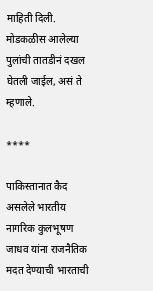माहिती दिली. मोडकळीस आलेल्या पुलांची तातडीनं दखल घेतली जाईल, असं ते म्हणाले.

****

पाकिस्तानात कैद असलेले भारतीय नागरिक कुलभूषण जाधव यांना राजनैतिक मदत देण्याची भारताची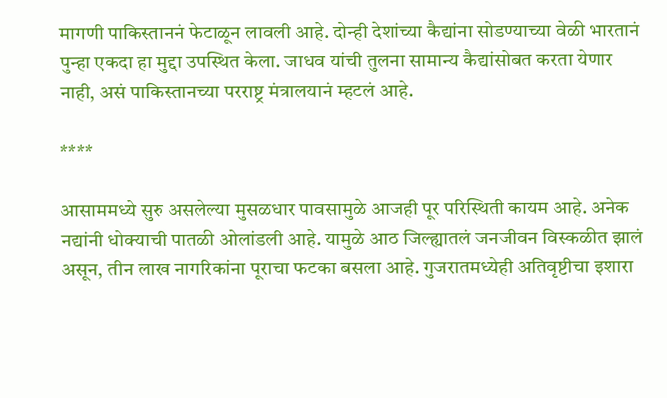मागणी पाकिस्ताननं फेटाळून लावली आहे. दोन्ही देशांच्या कैद्यांना सोडण्याच्या वेळी भारतानं पुन्हा एकदा हा मुद्दा उपस्थित केला. जाधव यांची तुलना सामान्य कैद्यांसोबत करता येणार नाही, असं पाकिस्तानच्या परराष्ट्र मंत्रालयानं म्हटलं आहे.

****

आसाममध्ये सुरु असलेल्या मुसळधार पावसामुळे आजही पूर परिस्थिती कायम आहे. अनेक नद्यांनी धोक्याची पातळी ओलांडली आहे. यामुळे आठ जिल्ह्यातलं जनजीवन विस्कळीत झालं असून, तीन लाख नागरिकांना पूराचा फटका बसला आहे. गुजरातमध्येही अतिवृष्टीचा इशारा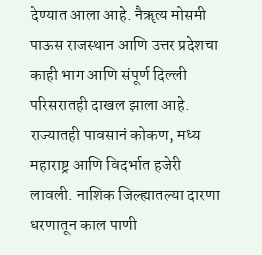देण्यात आला आहे. नैॠत्य मोसमी पाऊस राजस्थान आणि उत्तर प्रदेशचा काही भाग आणि संपूर्ण दिल्ली परिसरातही दाखल झाला आहे. राज्यातही पावसानं कोकण, मध्य महाराष्ट्र आणि विदर्भात हजेरी लावली. नाशिक जिल्ह्यातल्या दारणा धरणातून काल पाणी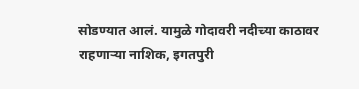सोडण्यात आलं. यामुळे गोदावरी नदीच्या काठावर राहणाऱ्या नाशिक, इगतपुरी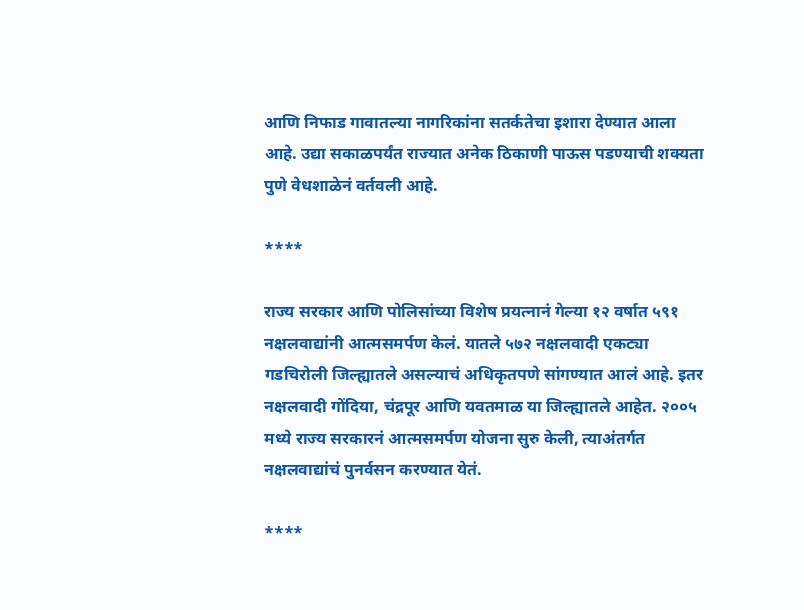आणि निफाड गावातल्या नागरिकांना सतर्कतेचा इशारा देण्यात आला आहे. उद्या सकाळपर्यंत राज्यात अनेक ठिकाणी पाऊस पडण्याची शक्यता पुणे वेधशाळेनं वर्तवली आहे.

****

राज्य सरकार आणि पोलिसांच्या विशेष प्रयत्नानं गेल्या १२ वर्षात ५९१ नक्षलवाद्यांनी आत्मसमर्पण केलं. यातले ५७२ नक्षलवादी एकट्या गडचिरोली जिल्ह्यातले असल्याचं अधिकृतपणे सांगण्यात आलं आहे. इतर नक्षलवादी गोंदिया, चंद्रपूर आणि यवतमाळ या जिल्ह्यातले आहेत. २००५ मध्ये राज्य सरकारनं आत्मसमर्पण योजना सुरु केली, त्याअंतर्गत नक्षलवाद्यांचं पुनर्वसन करण्यात येतं.

****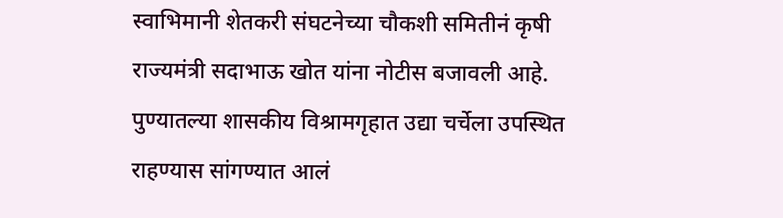स्वाभिमानी शेतकरी संघटनेच्या चौकशी समितीनं कृषी राज्यमंत्री सदाभाऊ खोत यांना नोटीस बजावली आहे. पुण्यातल्या शासकीय विश्रामगृहात उद्या चर्चेला उपस्थित राहण्यास सांगण्यात आलं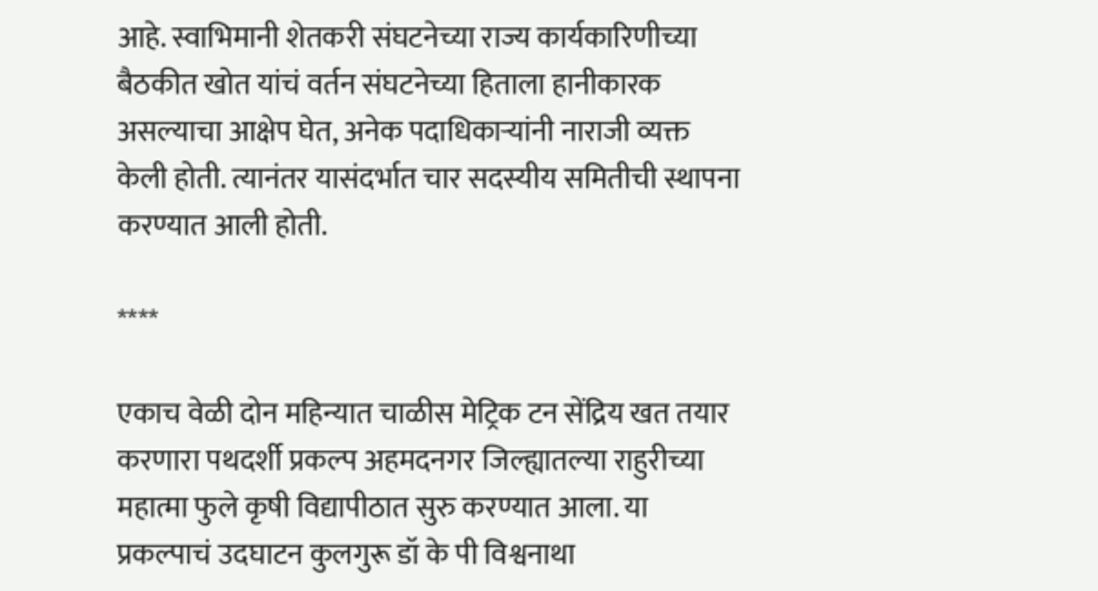आहे. स्वाभिमानी शेतकरी संघटनेच्या राज्य कार्यकारिणीच्या बैठकीत खोत यांचं वर्तन संघटनेच्या हिताला हानीकारक असल्याचा आक्षेप घेत, अनेक पदाधिकाऱ्यांनी नाराजी व्यक्त केली होती. त्यानंतर यासंदर्भात चार सदस्यीय समितीची स्थापना करण्यात आली होती.

****

एकाच वेळी दोन महिन्यात चाळीस मेट्रिक टन सेंद्रिय खत तयार करणारा पथदर्शी प्रकल्प अहमदनगर जिल्ह्यातल्या राहुरीच्या महात्मा फुले कृषी विद्यापीठात सुरु करण्यात आला. या प्रकल्पाचं उदघाटन कुलगुरू डॉ के पी विश्वनाथा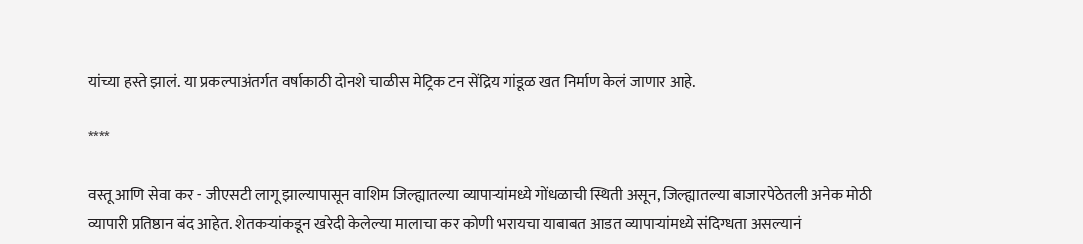यांच्या हस्ते झालं. या प्रकल्पाअंतर्गत वर्षाकाठी दोनशे चाळीस मेट्रिक टन सेंद्रिय गांडूळ खत निर्माण केलं जाणार आहे.

****

वस्तू आणि सेवा कर - जीएसटी लागू झाल्यापासून वाशिम जिल्ह्यातल्या व्यापाऱ्यांमध्ये गोंधळाची स्थिती असून, जिल्ह्यातल्या बाजारपेठेतली अनेक मोठी व्यापारी प्रतिष्ठान बंद आहेत. शेतकऱ्यांकडून खरेदी केलेल्या मालाचा कर कोणी भरायचा याबाबत आडत व्यापाऱ्यांमध्ये संदिग्धता असल्यानं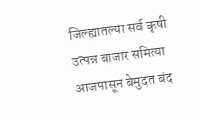जिल्ह्यातल्या सर्व कृषी उत्पन्न बाजार समित्या आजपासून बेमुदत बंद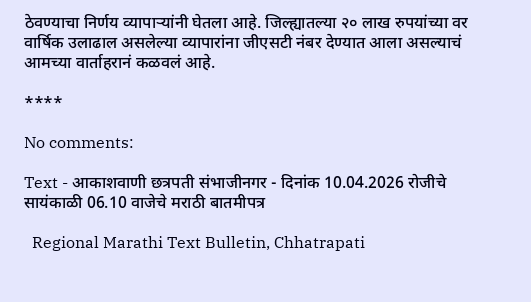ठेवण्याचा निर्णय व्यापाऱ्यांनी घेतला आहे. जिल्ह्यातल्या २० लाख रुपयांच्या वर वार्षिक उलाढाल असलेल्या व्यापारांना जीएसटी नंबर देण्यात आला असल्याचं आमच्या वार्ताहरानं कळवलं आहे.

****

No comments:

Text - आकाशवाणी छत्रपती संभाजीनगर - दिनांक 10.04.2026 रोजीचे सायंकाळी 06.10 वाजेचे मराठी बातमीपत्र

  Regional Marathi Text Bulletin, Chhatrapati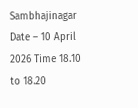Sambhajinagar Date – 10 April 2026 Time 18.10 to 18.20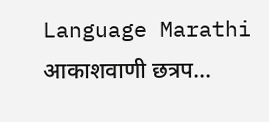Language Marathi आकाशवाणी छत्रप...